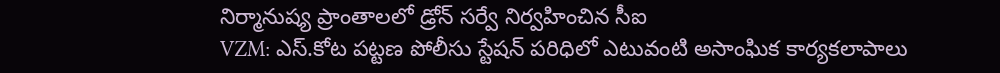నిర్మానుష్య ప్రాంతాలలో డ్రోన్ సర్వే నిర్వహించిన సీఐ
VZM: ఎస్.కోట పట్టణ పోలీసు స్టేషన్ పరిధిలో ఎటువంటి అసాంఘిక కార్యకలాపాలు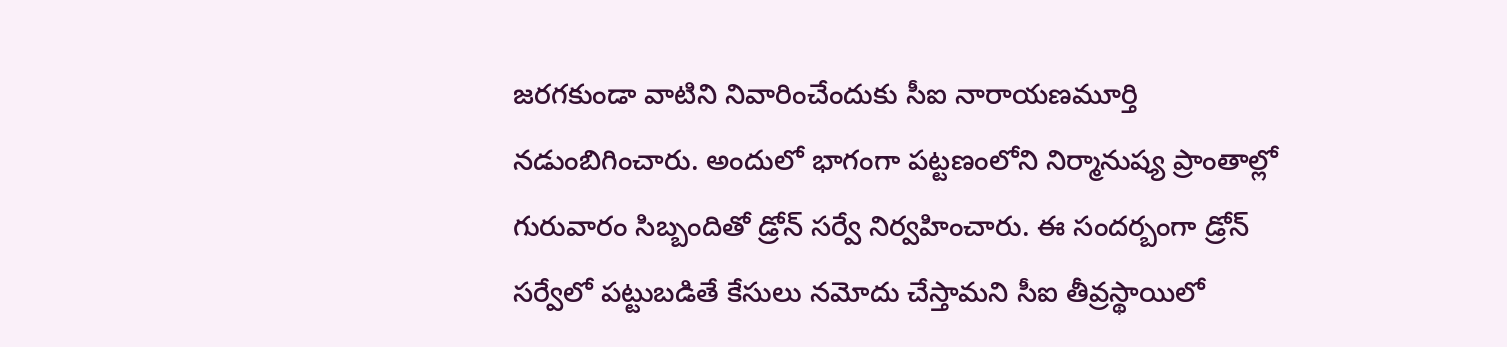జరగకుండా వాటిని నివారించేందుకు సీఐ నారాయణమూర్తి నడుంబిగించారు. అందులో భాగంగా పట్టణంలోని నిర్మానుష్య ప్రాంతాల్లో గురువారం సిబ్బందితో డ్రోన్ సర్వే నిర్వహించారు. ఈ సందర్బంగా డ్రోన్ సర్వేలో పట్టుబడితే కేసులు నమోదు చేస్తామని సీఐ తీవ్రస్థాయిలో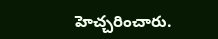హెచ్చరించారు.